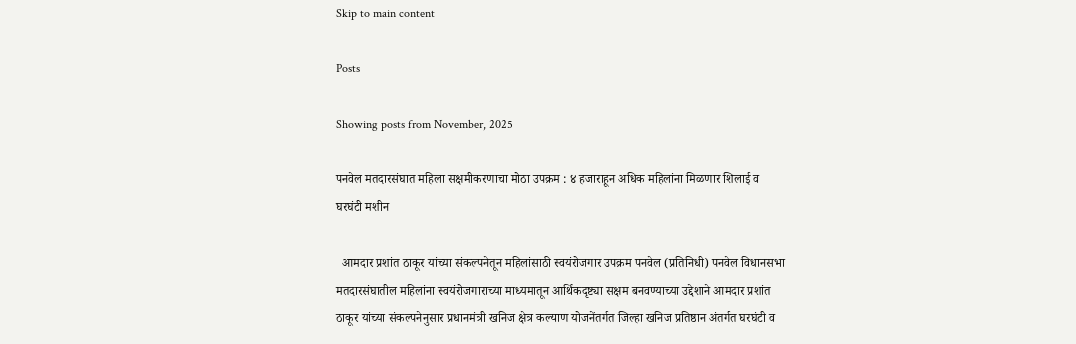Skip to main content

Posts

Showing posts from November, 2025

पनवेल मतदारसंघात महिला सक्षमीकरणाचा मोठा उपक्रम : ४ हजाराहून अधिक महिलांना मिळणार शिलाई व घरघंटी मशीन

  आमदार प्रशांत ठाकूर यांच्या संकल्पनेतून महिलांसाठी स्वयंरोजगार उपक्रम पनवेल (प्रतिनिधी) पनवेल विधानसभा मतदारसंघातील महिलांना स्वयंरोजगाराच्या माध्यमातून आर्थिकदृष्ट्या सक्षम बनवण्याच्या उद्देशाने आमदार प्रशांत ठाकूर यांच्या संकल्पनेनुसार प्रधानमंत्री खनिज क्षेत्र कल्याण योजनेंतर्गत जिल्हा खनिज प्रतिष्ठान अंतर्गत घरघंटी व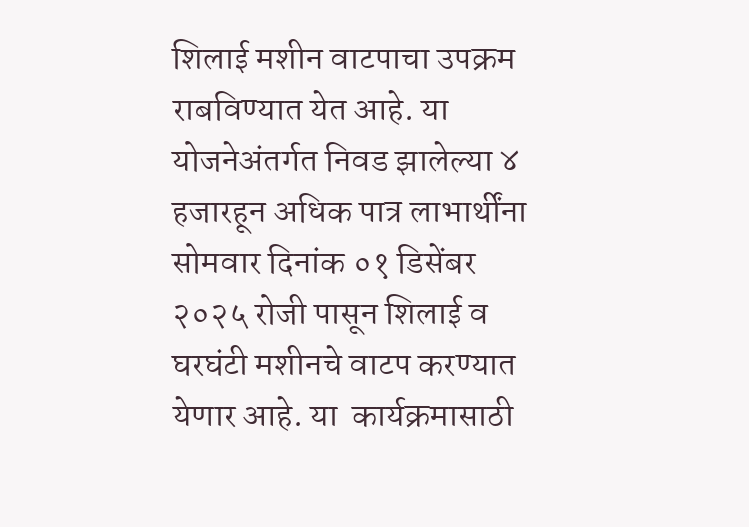शिलाई मशीन वाटपाचा उपक्रम राबविण्यात येत आहे. या योजनेअंतर्गत निवड झालेल्या ४ हजारहून अधिक पात्र लाभार्थींना सोमवार दिनांक ०१ डिसेंबर २०२५ रोजी पासून शिलाई व घरघंटी मशीनचे वाटप करण्यात येणार आहे. या  कार्यक्रमासाठी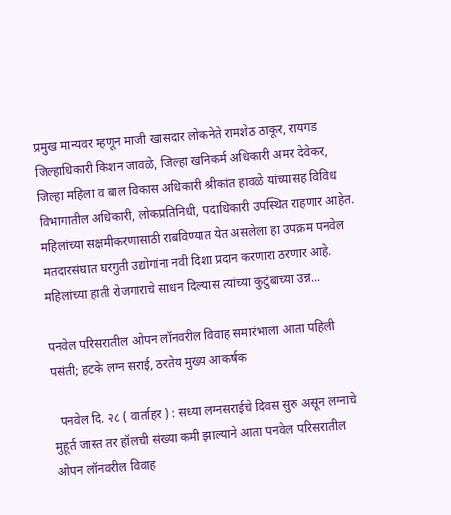प्रमुख मान्यवर म्हणून माजी खासदार लोकनेते रामशेठ ठाकूर, रायगड जिल्हाधिकारी किशन जावळे, जिल्हा खनिकर्म अधिकारी अमर देवेकर, जिल्हा महिला व बाल विकास अधिकारी श्रीकांत हावळे यांच्यासह विविध विभागातील अधिकारी, लोकप्रतिनिधी, पदाधिकारी उपस्थित राहणार आहेत. महिलांच्या सक्षमीकरणासाठी राबविण्यात येत असलेला हा उपक्रम पनवेल मतदारसंघात घरगुती उद्योगांना नवी दिशा प्रदान करणारा ठरणार आहे. महिलांच्या हाती रोजगाराचे साधन दिल्यास त्यांच्या कुटुंबाच्या उन्न...

पनवेल परिसरातील ओपन लॉनवरील विवाह समारंभाला आता पहिली पसंती; हटके लग्न सराई, ठरतेय मुख्य आकर्षक

  पनवेल दि. २८ ( वार्ताहर ) : सध्या लग्नसराईचे दिवस सुरु असून लग्नाचे मुहूर्त जास्त तर हॉलची संख्या कमी झाल्याने आता पनवेल परिसरातील ओपन लॉनवरील विवाह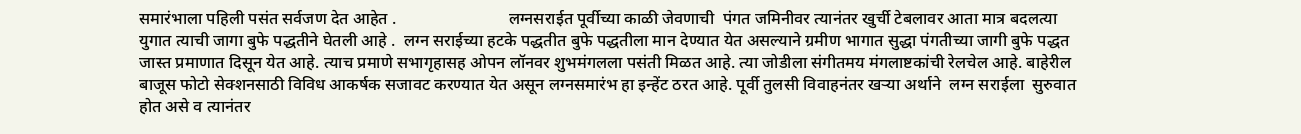समारंभाला पहिली पसंत सर्वजण देत आहेत .                           लग्नसराईत पूर्वीच्या काळी जेवणाची  पंगत जमिनीवर त्यानंतर खुर्ची टेबलावर आता मात्र बदलत्या युगात त्याची जागा बुफे पद्धतीने घेतली आहे .  लग्न सराईच्या हटके पद्धतीत बुफे पद्धतीला मान देण्यात येत असल्याने ग्रमीण भागात सुद्धा पंगतीच्या जागी बुफे पद्धत जास्त प्रमाणात दिसून येत आहे. त्याच प्रमाणे सभागृहासह ओपन लॉनवर शुभमंगलला पसंती मिळत आहे. त्या जोडीला संगीतमय मंगलाष्टकांची रेलचेल आहे. बाहेरील बाजूस फोटो सेक्शनसाठी विविध आकर्षक सजावट करण्यात येत असून लग्नसमारंभ हा इन्हेंट ठरत आहे. पूर्वी तुलसी विवाहनंतर खऱ्या अर्थाने  लग्न सराईला  सुरुवात होत असे व त्यानंतर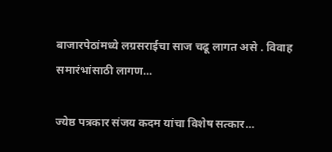बाजारपेठांमध्ये लग्रसराईचा साज चढू लागत असे . विवाह समारंभांसाठी लागण...

ज्येष्ठ पत्रकार संजय कदम यांचा विशेष सत्कार...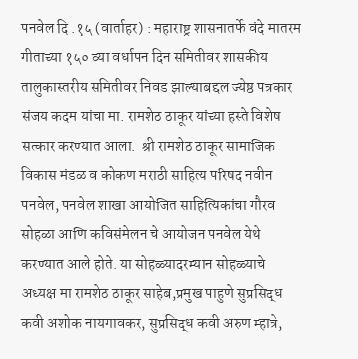पनवेल दि .१५ (वार्ताहर) : महाराष्ट्र शासनातर्फे वंदे मातरम गीताच्या १५० व्या वर्धापन दिन समितीवर शासकीय तालुकास्तरीय समितीवर निवड झाल्याबद्दल ज्येष्ठ पत्रकार संजय कदम यांचा मा. रामशेठ ठाकूर यांच्या हस्ते विशेष सत्कार करण्यात आला.  श्री रामशेठ ठाकूर सामाजिक विकास मंडळ व कोकण मराठी साहित्य परिषद नवीन पनवेल, पनवेल शाखा आयोजित साहित्यिकांचा गौरव सोहळा आणि कविसंमेलन चे आयोजन पनवेल येथे करण्यात आले होते. या सोहळ्यादरम्यान सोहळ्याचे अध्यक्ष मा रामशेठ ठाकूर साहेब,प्रमुख पाहुणे सुप्रसिद्ध कवी अशोक नायगावकर, सुप्रसिद्ध कवी अरुण म्हात्रे,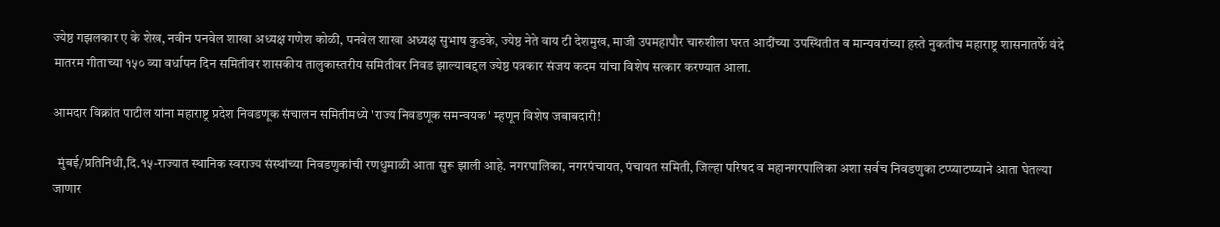ज्येष्ठ गझलकार ए के शेख, नवीन पनवेल शाखा अध्यक्ष गणेश कोळी, पनवेल शाखा अध्यक्ष सुभाष कुडके, ज्येष्ठ नेते वाय टी देशमुख, माजी उपमहापौर चारुशीला घरत आदींच्या उपस्थितीत व मान्यवरांच्या हस्ते नुकतीच महाराष्ट्र शासनातर्फे वंदे मातरम गीताच्या १५० व्या वर्धापन दिन समितीवर शासकीय तालुकास्तरीय समितीवर निवड झाल्याबद्दल ज्येष्ठ पत्रकार संजय कदम यांचा विशेष सत्कार करण्यात आला.

आमदार विक्रांत पाटील यांना महाराष्ट्र प्रदेश निवडणूक संचालन समितीमध्ये 'राज्य निवडणूक समन्वयक' म्हणून विशेष जबाबदारी!

  मुंबई/प्रतिनिधी,दि.१५-राज्यात स्थानिक स्वराज्य संस्थांच्या निवडणुकांची रणधुमाळी आता सुरू झाली आहे. नगरपालिका, नगरपंचायत, पंचायत समिती, जिल्हा परिषद व महानगरपालिका अशा सर्वच निवडणुका टप्प्याटप्प्याने आता घेतल्या जाणार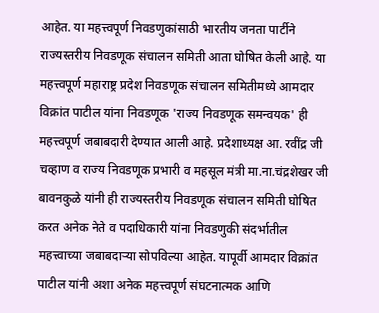आहेत. या महत्त्वपूर्ण निवडणुकांसाठी भारतीय जनता पार्टीने राज्यस्तरीय निवडणूक संचालन समिती आता घोषित केली आहे. या महत्त्वपूर्ण महाराष्ट्र प्रदेश निवडणूक संचालन समितीमध्ये आमदार विक्रांत पाटील यांना निवडणूक 'राज्य निवडणूक समन्वयक' ही महत्त्वपूर्ण जबाबदारी देण्यात आली आहे. प्रदेशाध्यक्ष आ. रवींद्र जी चव्हाण व राज्य निवडणूक प्रभारी व महसूल मंत्री मा.ना.चंद्रशेखर जी बावनकुळे यांनी ही राज्यस्तरीय निवडणूक संचालन समिती घोषित करत अनेक नेते व पदाधिकारी यांना निवडणुकी संदर्भातील महत्त्वाच्या जबाबदाऱ्या सोपविल्या आहेत. यापूर्वी आमदार विक्रांत पाटील यांनी अशा अनेक महत्त्वपूर्ण संघटनात्मक आणि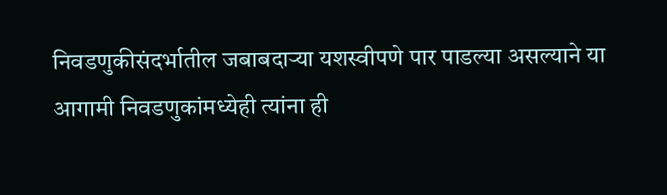निवडणुकीसंदर्भातील जबाबदाऱ्या यशस्वीपणे पार पाडल्या असल्याने या आगामी निवडणुकांमध्येही त्यांना ही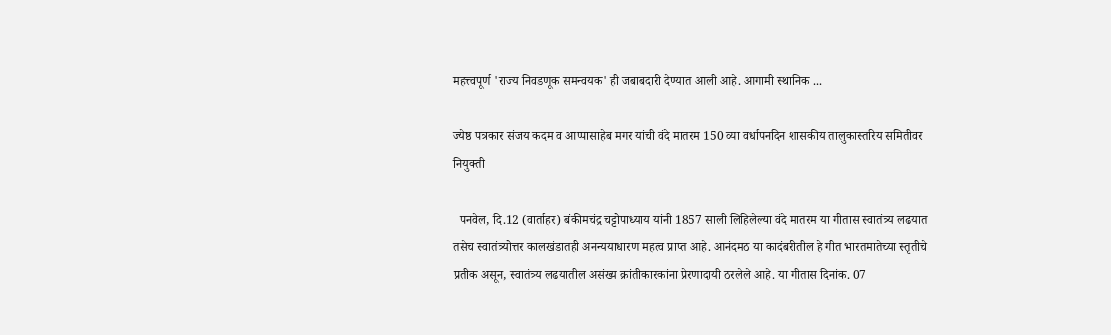महत्त्वपूर्ण 'राज्य निवडणूक समन्वयक' ही जबाबदारी देण्यात आली आहे. आगामी स्थानिक ...

ज्येष्ठ पत्रकार संजय कदम व आप्पासाहेब मगर यांची वंदे मातरम 150 व्या वर्धापनदिन शासकीय तालुकास्तरिय समितीवर नियुक्ती

  पनवेल, दि.12 (वार्ताहर) बंकीमचंद्र चट्टोपाध्याय यांनी 1857 साली लिहिलेल्या वंदे मातरम या गीतास स्वातंत्र्य लढयात तसेच स्वातंत्र्योत्तर कालखंडातही अनन्ययाधारण महत्व प्राप्त आहे. आनंदमठ या कादंबरीतील हे गीत भारतमातेच्या स्तृतीचे प्रतीक असून, स्वातंत्र्य लढयातील असंख्य क्रांतीकारकांना प्रेरणादायी ठरलेले आहे. या गीतास दिनांक. 07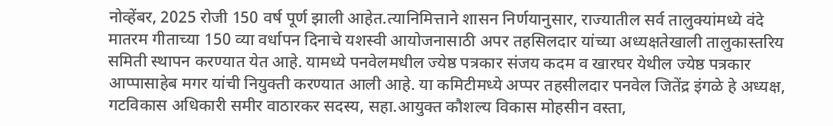नोव्हेंबर, 2025 रोजी 150 वर्ष पूर्ण झाली आहेत.त्यानिमित्ताने शासन निर्णयानुसार, राज्यातील सर्व तालुक्यांमध्ये वंदे मातरम गीताच्या 150 व्या वर्धापन दिनाचे यशस्वी आयोजनासाठी अपर तहसिलदार यांच्या अध्यक्षतेखाली तालुकास्तरिय समिती स्थापन करण्यात येत आहे. यामध्ये पनवेलमधील ज्येष्ठ पत्रकार संजय कदम व खारघर येथील ज्येष्ठ पत्रकार आप्पासाहेब मगर यांची नियुक्ती करण्यात आली आहे. या कमिटीमध्ये अप्पर तहसीलदार पनवेल जितेंद्र इंगळे हे अध्यक्ष, गटविकास अधिकारी समीर वाठारकर सदस्य, सहा.आयुक्त कौशल्य विकास मोहसीन वस्ता,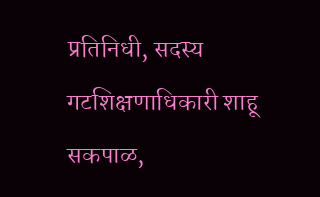प्रतिनिधी, सदस्य गटशिक्षणाधिकारी शाहू सकपाळ,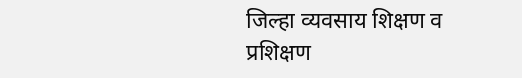जिल्हा व्यवसाय शिक्षण व प्रशिक्षण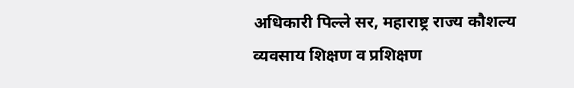अधिकारी पिल्ले सर, महाराष्ट्र राज्य कौशल्य व्यवसाय शिक्षण व प्रशिक्षण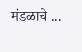मंडळाचे ...